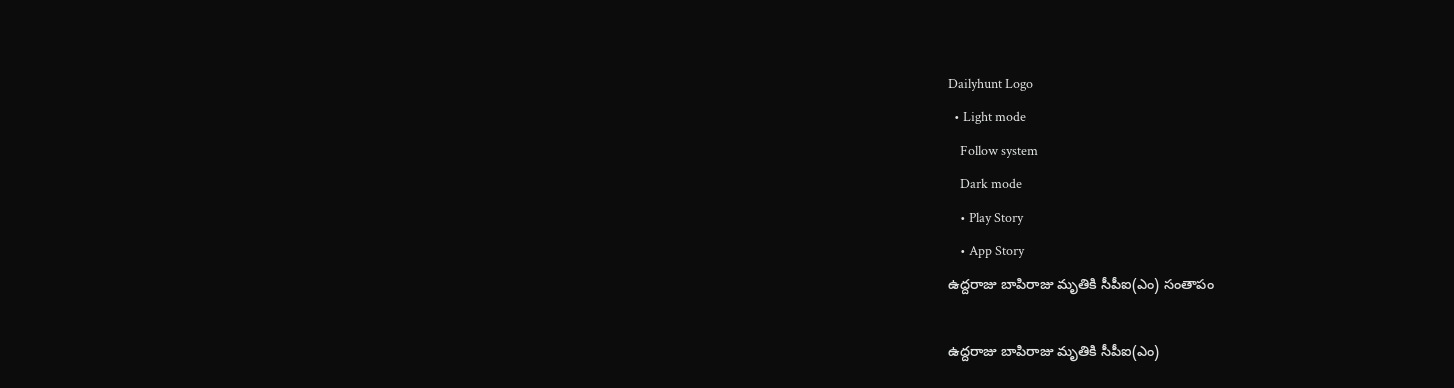Dailyhunt Logo
  • Light mode
    Follow system
    Dark mode
    • Play Story
    • App Story
ఉద్దరాజు బాపిరాజు మృతికి సీపీఐ(ఎం) సంతాపం

ఉద్దరాజు బాపిరాజు మృతికి సీపీఐ(ఎం)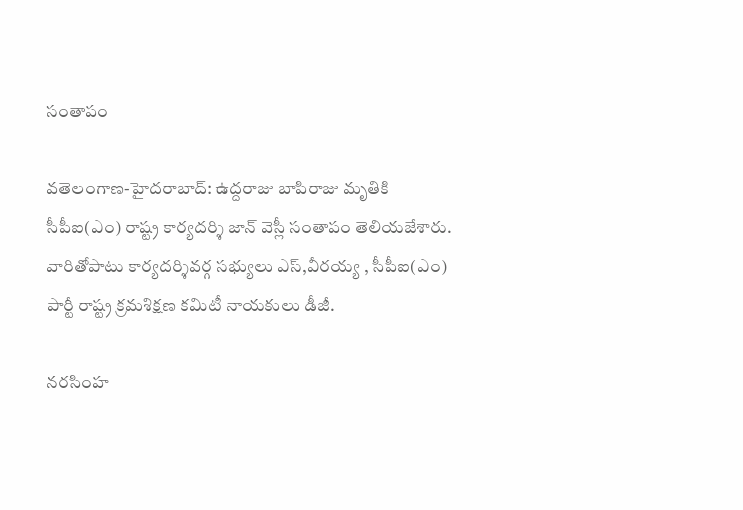సంతాపం

వతెలంగాణ-హైదరాబాద్: ఉద్దరాజు బాపిరాజు మృతికి సీపీఐ(ఎం) రాష్ట్ర కార్యదర్శి జాన్ వెస్లీ సంతాపం తెలియజేశారు. వారితోపాటు కార్యదర్శివర్గ సభ్యులు ఎస్,వీరయ్య , సీపీఐ(ఎం) పార్టీ రాష్ట్ర క్రమశిక్షణ కమిటీ నాయకులు డీజీ.

నరసింహ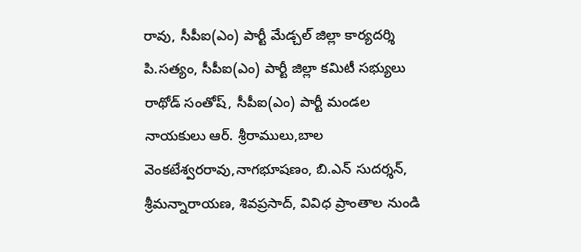రావు, సీపీఐ(ఎం) పార్టీ మేడ్చల్ జిల్లా కార్యదర్శి పి.సత్యం, సీపీఐ(ఎం) పార్టీ జిల్లా కమిటీ సభ్యులు రాథోడ్ సంతోష్, సీపీఐ(ఎం) పార్టీ మండల నాయకులు ఆర్. శ్రీరాములు,బాల వెంకటేశ్వరరావు,నాగభూషణం, బి.ఎన్ సుదర్శన్, శ్రీమన్నారాయణ, శివప్రసాద్, వివిధ ప్రాంతాల నుండి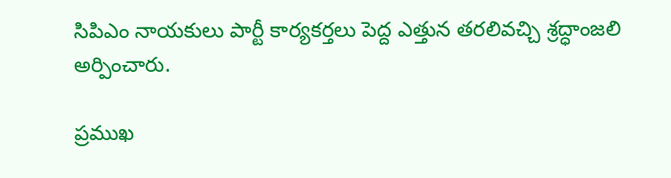సిపిఎం నాయకులు పార్టీ కార్యకర్తలు పెద్ద ఎత్తున తరలివచ్చి శ్రద్ధాంజలి అర్పించారు.

ప్రముఖ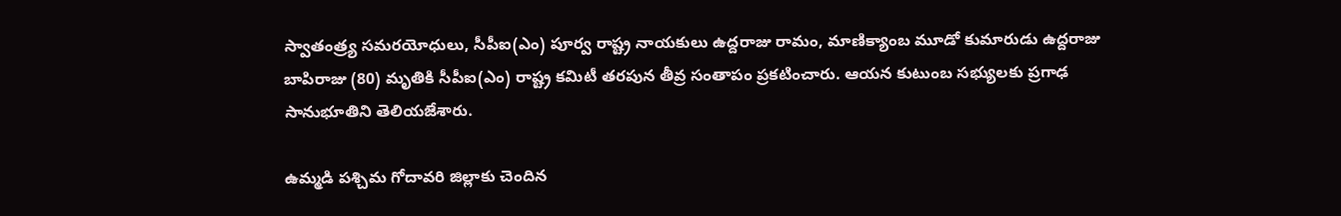స్వాతంత్ర్య సమరయోధులు, సీపీఐ(ఎం) పూర్వ రాష్ట్ర నాయకులు ఉద్దరాజు రామం, మాణిక్యాంబ మూడో కుమారుడు ఉద్దరాజు బాపిరాజు (80) మృతికి సీపీఐ(ఎం) రాష్ట్ర కమిటీ తరపున తీవ్ర సంతాపం ప్రకటించారు. ఆయన కుటుంబ సభ్యులకు ప్రగాఢ సానుభూతిని తెలియజేశారు.

ఉమ్మడి పశ్చిమ గోదావరి జిల్లాకు చెందిన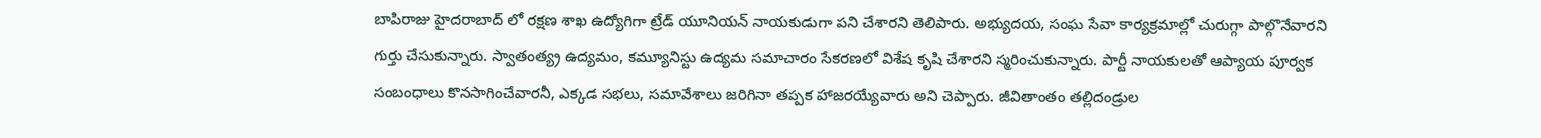బాపిరాజు హైదరాబాద్ లో రక్షణ శాఖ ఉద్యోగిగా ట్రేడ్ యూనియన్ నాయకుడుగా పని చేశారని తెలిపారు. అభ్యుదయ, సంఘ సేవా కార్యక్రమాల్లో చురుగ్గా పాల్గొనేవారని గుర్తు చేసుకున్నారు. స్వాతంత్య్ర ఉద్యమం, కమ్యూనిస్టు ఉద్యమ సమాచారం సేకరణలో విశేష కృషి చేశారని స్మరించుకున్నారు. పార్టీ నాయకులతో ఆప్యాయ పూర్వక సంబంధాలు కొనసాగించేవారనీ, ఎక్కడ సభలు, సమావేశాలు జరిగినా తప్పక హాజరయ్యేవారు అని చెప్పారు. జీవితాంతం తల్లిదండ్రుల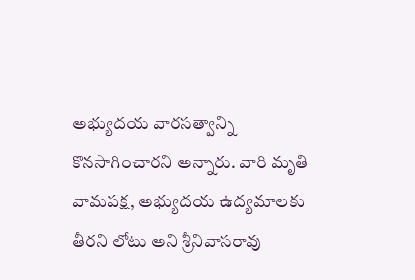అభ్యుదయ వారసత్వాన్ని కొనసాగించారని అన్నారు. వారి మృతి వామపక్ష, అభ్యుదయ ఉద్యమాలకు తీరని లోటు అని శ్రీనివాసరావు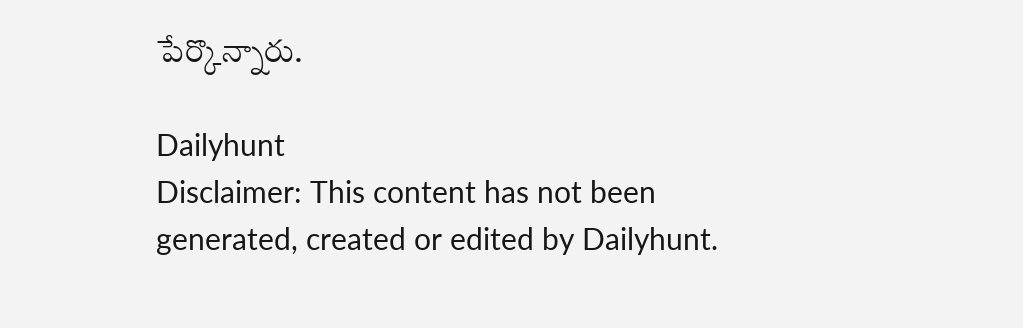పేర్కొన్నారు.

Dailyhunt
Disclaimer: This content has not been generated, created or edited by Dailyhunt.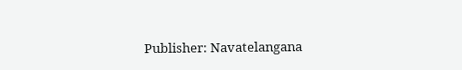Publisher: Navatelangana